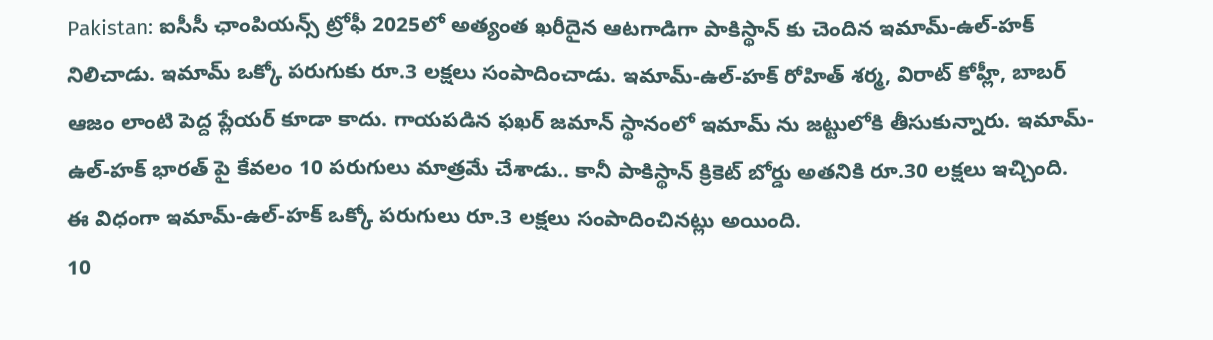Pakistan: ఐసీసీ ఛాంపియన్స్ ట్రోఫీ 2025లో అత్యంత ఖరీదైన ఆటగాడిగా పాకిస్థాన్ కు చెందిన ఇమామ్-ఉల్-హక్ నిలిచాడు. ఇమామ్ ఒక్కో పరుగుకు రూ.3 లక్షలు సంపాదించాడు. ఇమామ్-ఉల్-హక్ రోహిత్ శర్మ, విరాట్ కోహ్లీ, బాబర్ ఆజం లాంటి పెద్ద ప్లేయర్ కూడా కాదు. గాయపడిన ఫఖర్ జమాన్ స్థానంలో ఇమామ్ ను జట్టులోకి తీసుకున్నారు. ఇమామ్-ఉల్-హక్ భారత్ పై కేవలం 10 పరుగులు మాత్రమే చేశాడు.. కానీ పాకిస్థాన్ క్రికెట్ బోర్డు అతనికి రూ.30 లక్షలు ఇచ్చింది. ఈ విధంగా ఇమామ్-ఉల్-హక్ ఒక్కో పరుగులు రూ.3 లక్షలు సంపాదించినట్లు అయింది.
10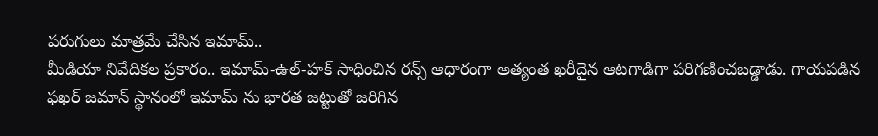పరుగులు మాత్రమే చేసిన ఇమామ్..
మీడియా నివేదికల ప్రకారం.. ఇమామ్-ఉల్-హక్ సాధించిన రన్స్ ఆధారంగా అత్యంత ఖరీదైన ఆటగాడిగా పరిగణించబడ్డాడు. గాయపడిన ఫఖర్ జమాన్ స్థానంలో ఇమామ్ ను భారత జట్టుతో జరిగిన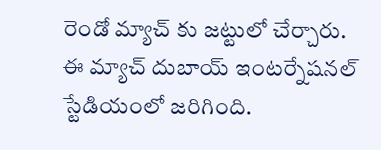రెండో మ్యాచ్ కు జట్టులో చేర్చారు. ఈ మ్యాచ్ దుబాయ్ ఇంటర్నేషనల్ స్టేడియంలో జరిగింది.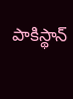పాకిస్థాన్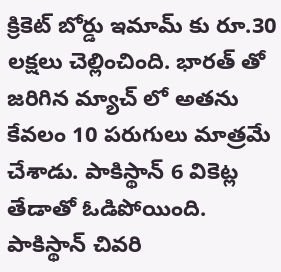క్రికెట్ బోర్డు ఇమామ్ కు రూ.30 లక్షలు చెల్లించింది. భారత్ తో జరిగిన మ్యాచ్ లో అతను కేవలం 10 పరుగులు మాత్రమే చేశాడు. పాకిస్థాన్ 6 వికెట్ల తేడాతో ఓడిపోయింది. పాకిస్థాన్ చివరి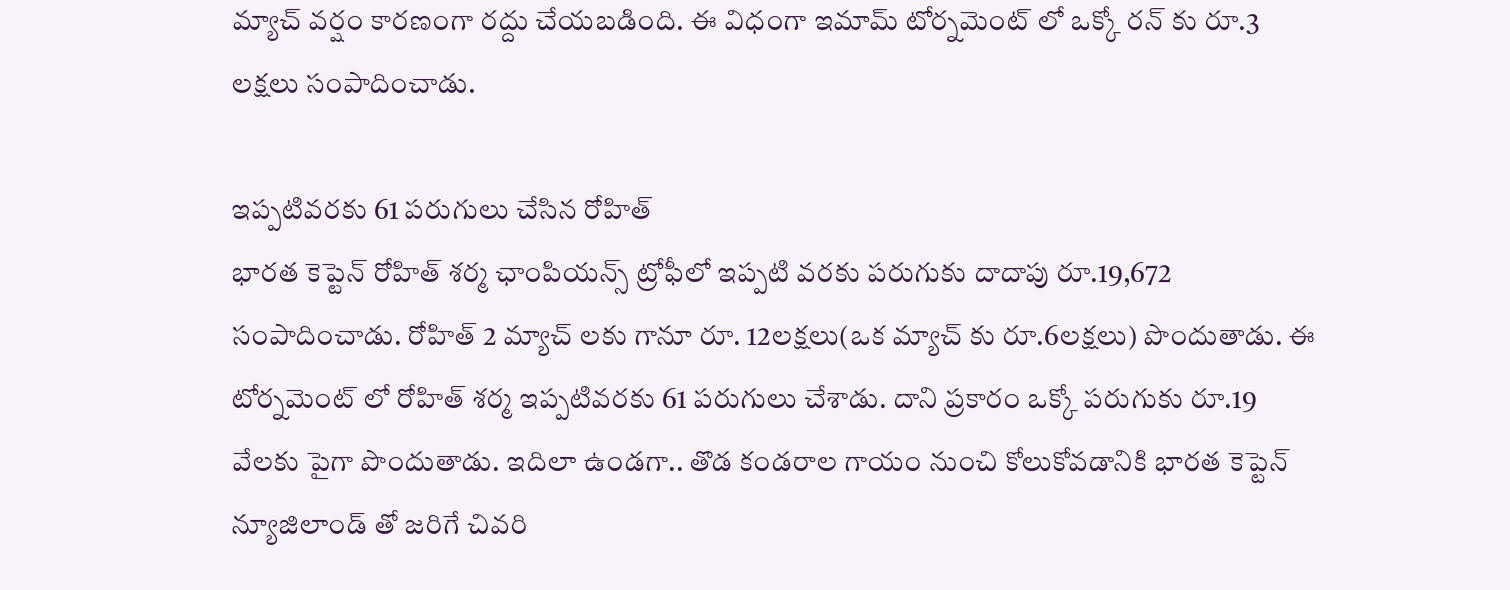మ్యాచ్ వర్షం కారణంగా రద్దు చేయబడింది. ఈ విధంగా ఇమామ్ టోర్నమెంట్ లో ఒక్కో రన్ కు రూ.3 లక్షలు సంపాదించాడు.

ఇప్పటివరకు 61 పరుగులు చేసిన రోహిత్
భారత కెప్టెన్ రోహిత్ శర్మ ఛాంపియన్స్ ట్రోఫీలో ఇప్పటి వరకు పరుగుకు దాదాపు రూ.19,672 సంపాదించాడు. రోహిత్ 2 మ్యాచ్ లకు గానూ రూ. 12లక్షలు(ఒక మ్యాచ్ కు రూ.6లక్షలు) పొందుతాడు. ఈ టోర్నమెంట్ లో రోహిత్ శర్మ ఇప్పటివరకు 61 పరుగులు చేశాడు. దాని ప్రకారం ఒక్కో పరుగుకు రూ.19 వేలకు పైగా పొందుతాడు. ఇదిలా ఉండగా.. తొడ కండరాల గాయం నుంచి కోలుకోవడానికి భారత కెప్టెన్ న్యూజిలాండ్ తో జరిగే చివరి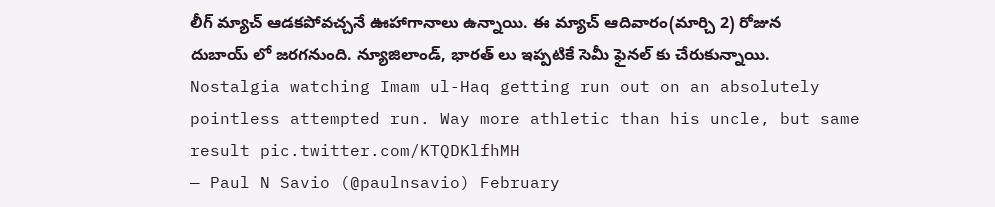లీగ్ మ్యాచ్ ఆడకపోవచ్చనే ఊహాగానాలు ఉన్నాయి. ఈ మ్యాచ్ ఆదివారం(మార్చి 2) రోజున దుబాయ్ లో జరగనుంది. న్యూజిలాండ్, భారత్ లు ఇప్పటికే సెమీ ఫైనల్ కు చేరుకున్నాయి.
Nostalgia watching Imam ul-Haq getting run out on an absolutely pointless attempted run. Way more athletic than his uncle, but same result pic.twitter.com/KTQDKlfhMH
— Paul N Savio (@paulnsavio) February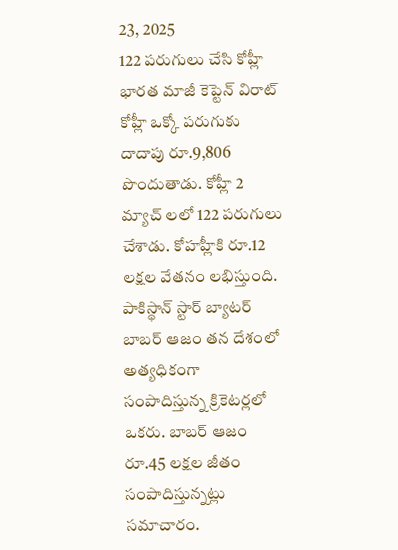23, 2025
122 పరుగులు చేసి కోహ్లీ
భారత మాజీ కెప్టెన్ విరాట్ కోహ్లీ ఒక్కో పరుగుకు దాదాపు రూ.9,806 పొందుతాడు. కోహ్లీ 2 మ్యాచ్ లలో 122 పరుగులు చేశాడు. కోహహ్లీకి రూ.12 లక్షల వేతనం లభిస్తుంది. పాకిస్థాన్ స్టార్ బ్యాటర్ బాబర్ ఆజం తన దేశంలో అత్యధికంగా సంపాదిస్తున్న క్రికెటర్లలో ఒకరు. బాబర్ ఆజం రూ.45 లక్షల జీతం సంపాదిస్తున్నట్లు సమాచారం.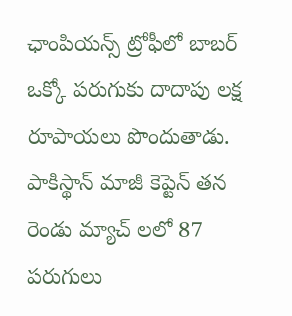ఛాంపియన్స్ ట్రోఫీలో బాబర్ ఒక్కో పరుగుకు దాదాపు లక్ష రూపాయలు పొందుతాడు. పాకిస్థాన్ మాజీ కెప్టెన్ తన రెండు మ్యాచ్ లలో 87 పరుగులు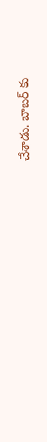చేశాడు. బాబర్ కు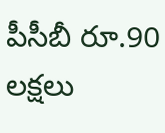పీసీబీ రూ.90 లక్షలు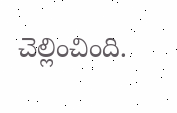చెల్లించింది.